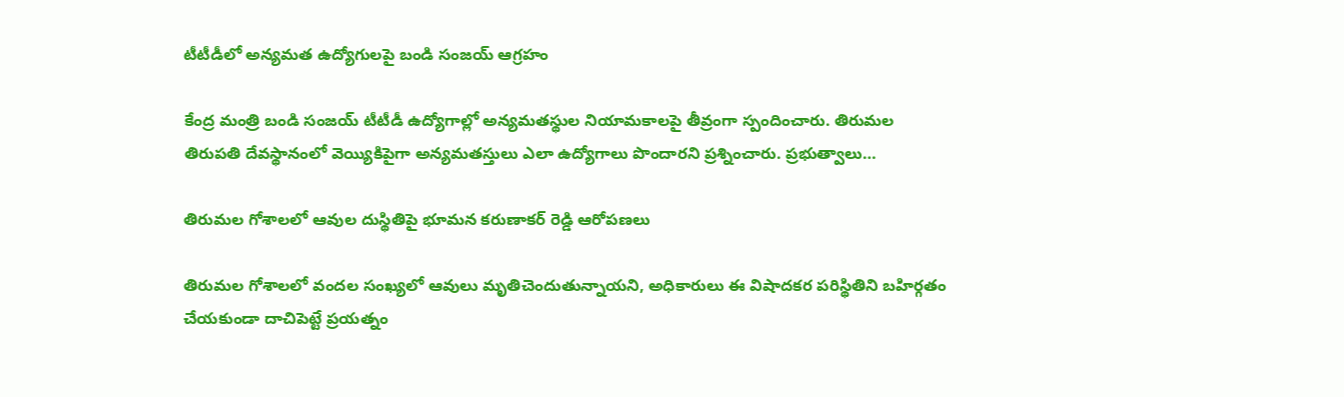టీటీడీలో అన్యమత ఉద్యోగులపై బండి సంజయ్ ఆగ్రహం

కేంద్ర మంత్రి బండి సంజయ్ టీటీడీ ఉద్యోగాల్లో అన్యమతస్థుల నియామకాలపై తీవ్రంగా స్పందించారు. తిరుమల తిరుపతి దేవస్థానంలో వెయ్యికిపైగా అన్యమతస్తులు ఎలా ఉద్యోగాలు పొందారని ప్రశ్నించారు. ప్రభుత్వాలు…

తిరుమల గోశాలలో ఆవుల దుస్థితిపై భూమన కరుణాకర్ రెడ్డి ఆరోపణలు

తిరుమల గోశాలలో వందల సంఖ్యలో ఆవులు మృతిచెందుతున్నాయని, అధికారులు ఈ విషాదకర పరిస్థితిని బహిర్గతం చేయకుండా దాచిపెట్టే ప్రయత్నం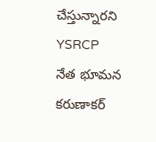చేస్తున్నారని YSRCP నేత భూమన కరుణాకర్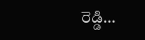రెడ్డి…